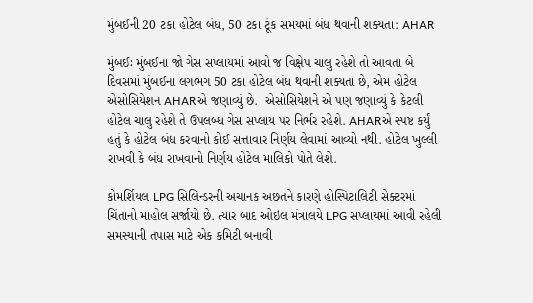મુંબઈની 20 ટકા હોટેલ બંધ, 50 ટકા ટૂંક સમયમાં બંધ થવાની શક્યતા: AHAR

મુંબઈઃ મુંબઈના જો ગેસ સપ્લાયમાં આવો જ વિક્ષેપ ચાલુ રહેશે તો આવતા બે દિવસમાં મુંબઈના લગભગ 50 ટકા હોટેલ બંધ થવાની શક્યતા છે, એમ હોટેલ એસોસિયેશન AHARએ જણાવ્યું છે.  એસોસિયેશને એ પણ જણાવ્યું કે કેટલી હોટેલ ચાલુ રહેશે તે ઉપલબ્ધ ગેસ સપ્લાય પર નિર્ભર રહેશે. AHARએ સ્પષ્ટ કર્યું હતું કે હોટેલ બંધ કરવાનો કોઈ સત્તાવાર નિર્ણય લેવામાં આવ્યો નથી. હોટેલ ખુલ્લી રાખવી કે બંધ રાખવાનો નિર્ણય હોટેલ માલિકો પોતે લેશે.

કોમર્શિયલ LPG સિલિન્ડરની અચાનક અછતને કારણે હોસ્પિટાલિટી સેક્ટરમાં ચિંતાનો માહોલ સર્જાયો છે. ત્યાર બાદ ઓઇલ મંત્રાલયે LPG સપ્લાયમાં આવી રહેલી સમસ્યાની તપાસ માટે એક કમિટી બનાવી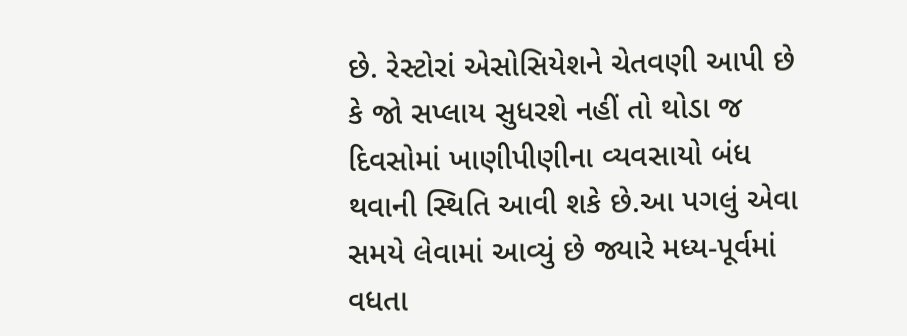છે. રેસ્ટોરાં એસોસિયેશને ચેતવણી આપી છે કે જો સપ્લાય સુધરશે નહીં તો થોડા જ દિવસોમાં ખાણીપીણીના વ્યવસાયો બંધ થવાની સ્થિતિ આવી શકે છે.આ પગલું એવા સમયે લેવામાં આવ્યું છે જ્યારે મધ્ય-પૂર્વમાં વધતા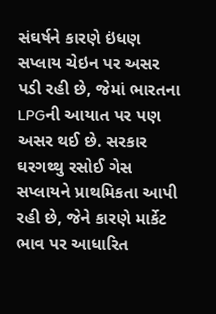સંઘર્ષને કારણે ઇંધણ સપ્લાય ચેઇન પર અસર પડી રહી છે, જેમાં ભારતના LPGની આયાત પર પણ અસર થઈ છે. સરકાર ઘરગથ્થુ રસોઈ ગેસ સપ્લાયને પ્રાથમિકતા આપી રહી છે, જેને કારણે માર્કેટ ભાવ પર આધારિત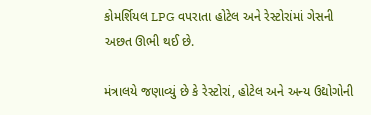કોમર્શિયલ LPG વપરાતા હોટેલ અને રેસ્ટોરાંમાં ગેસની અછત ઊભી થઈ છે.

મંત્રાલયે જણાવ્યું છે કે રેસ્ટોરાં, હોટેલ અને અન્ય ઉદ્યોગોની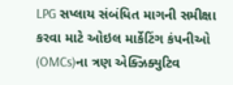LPG સપ્લાય સંબંધિત માગની સમીક્ષા કરવા માટે ઓઇલ માર્કેટિંગ કંપનીઓ (OMCs)ના ત્રણ એક્ઝિક્યુટિવ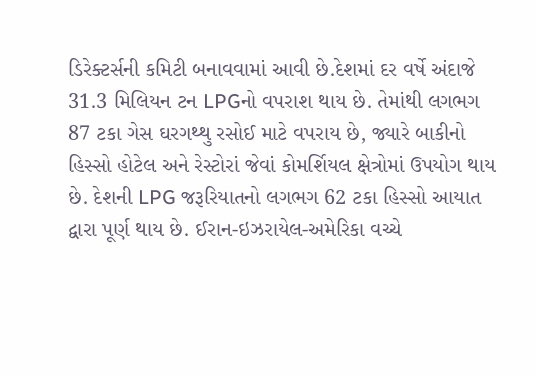ડિરેક્ટર્સની કમિટી બનાવવામાં આવી છે.દેશમાં દર વર્ષે અંદાજે 31.3 મિલિયન ટન LPGનો વપરાશ થાય છે. તેમાંથી લગભગ 87 ટકા ગેસ ઘરગથ્થુ રસોઈ માટે વપરાય છે, જ્યારે બાકીનો હિસ્સો હોટેલ અને રેસ્ટોરાં જેવાં કોમર્શિયલ ક્ષેત્રોમાં ઉપયોગ થાય છે. દેશની LPG જરૂરિયાતનો લગભગ 62 ટકા હિસ્સો આયાત દ્વારા પૂર્ણ થાય છે. ઈરાન-ઇઝરાયેલ-અમેરિકા વચ્ચે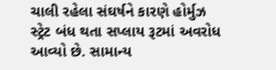ચાલી રહેલા સંઘર્ષને કારણે હોર્મુઝ સ્ટ્રેટ બંધ થતા સપ્લાય રૂટમાં અવરોધ આવ્યો છે. સામાન્ય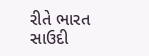રીતે ભારત સાઉદી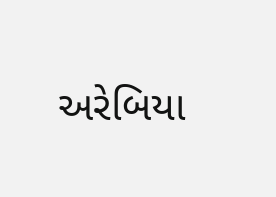અરેબિયા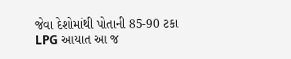જેવા દેશોમાંથી પોતાની 85-90 ટકા LPG આયાત આ જ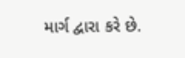માર્ગ દ્વારા કરે છે.